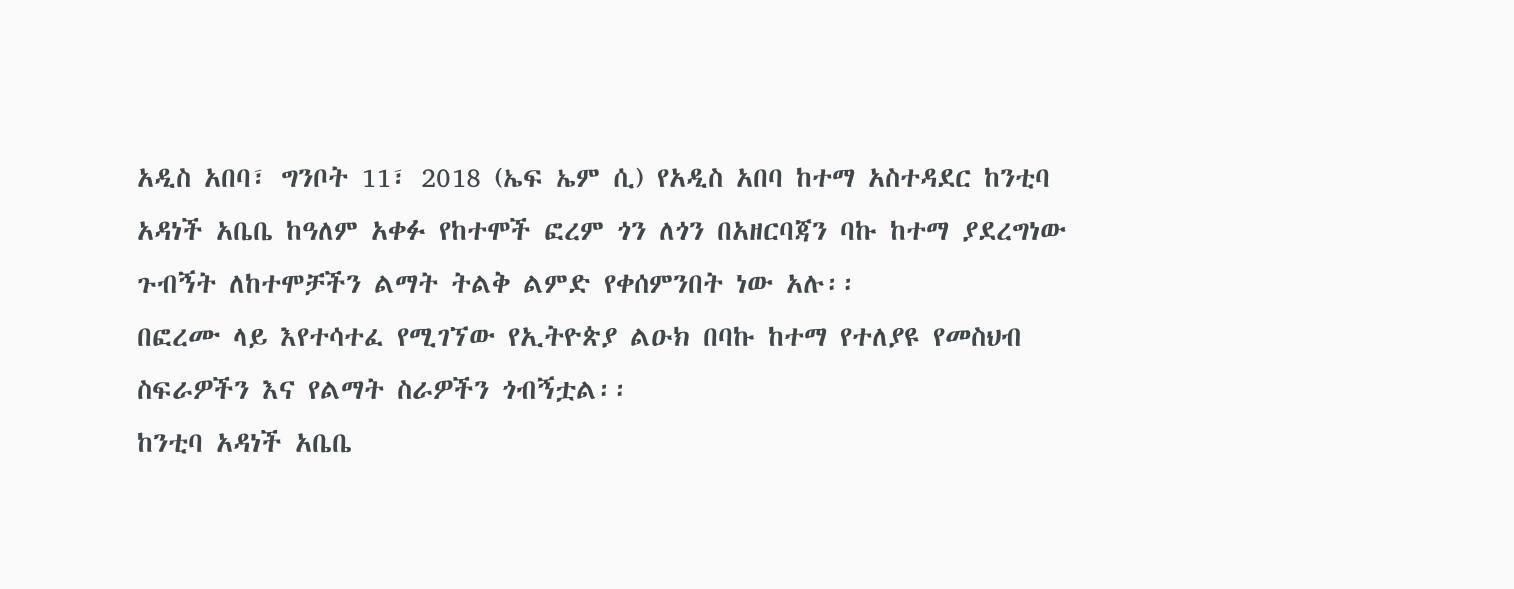አዲስ አበባ፣ ግንቦት 11፣ 2018 (ኤፍ ኤም ሲ) የአዲስ አበባ ከተማ አስተዳደር ከንቲባ አዳነች አቤቤ ከዓለም አቀፉ የከተሞች ፎረም ጎን ለጎን በአዘርባጃን ባኩ ከተማ ያደረግነው ጉብኝት ለከተሞቻችን ልማት ትልቅ ልምድ የቀሰምንበት ነው አሉ፡፡
በፎረሙ ላይ እየተሳተፈ የሚገኘው የኢትዮጵያ ልዑክ በባኩ ከተማ የተለያዩ የመስህብ ስፍራዎችን እና የልማት ስራዎችን ጎብኝቷል፡፡
ከንቲባ አዳነች አቤቤ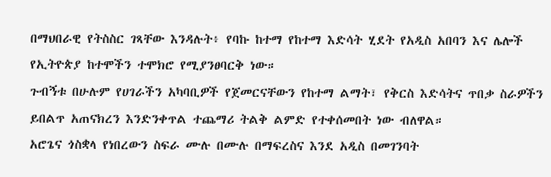በማህበራዊ የትስስር ገጻቸው እንዳሉት፥ የባኩ ከተማ የከተማ እድሳት ሂደት የአዲስ አበባን እና ሌሎች የኢትዮጵያ ከተሞችን ተሞክሮ የሚያንፀባርቅ ነው።
ጉብኝቱ በሁሉም የሀገራችን አካባቢዎች የጀመርናቸውን የከተማ ልማት፣ የቅርስ እድሳትና ጥበቃ ስራዎችን ይበልጥ አጠናክረን እንድንቀጥል ተጨማሪ ትልቅ ልምድ የተቀሰመበት ነው ብለዋል።
አሮጌና ጎስቋላ የነበረውን ስፍራ ሙሉ በሙሉ በማፍረስና እንደ አዲስ በመገንባት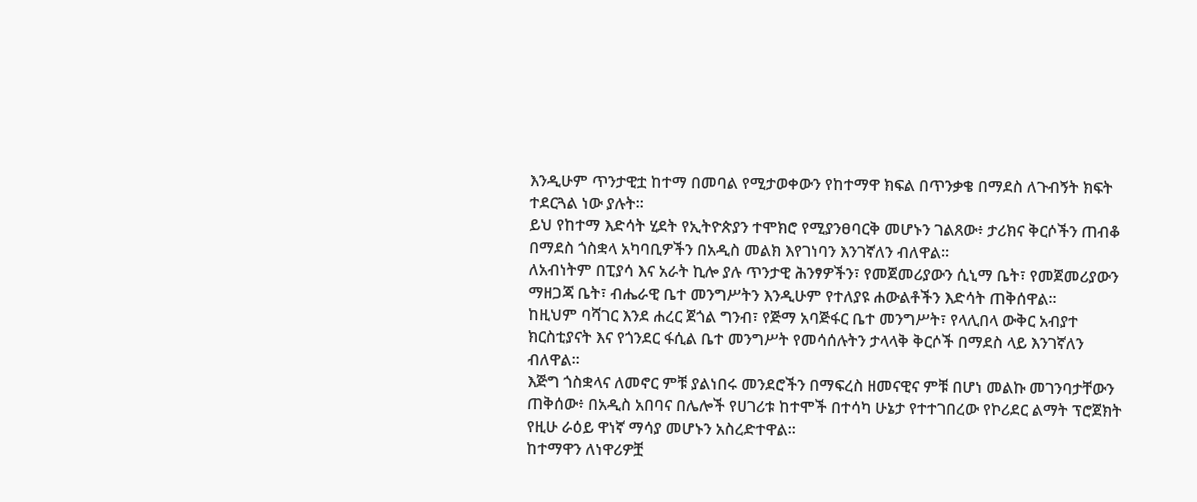እንዲሁም ጥንታዊቷ ከተማ በመባል የሚታወቀውን የከተማዋ ክፍል በጥንቃቄ በማደስ ለጉብኝት ክፍት ተደርጓል ነው ያሉት፡፡
ይህ የከተማ እድሳት ሂደት የኢትዮጵያን ተሞክሮ የሚያንፀባርቅ መሆኑን ገልጸው፥ ታሪክና ቅርሶችን ጠብቆ በማደስ ጎስቋላ አካባቢዎችን በአዲስ መልክ እየገነባን እንገኛለን ብለዋል፡፡
ለአብነትም በፒያሳ እና አራት ኪሎ ያሉ ጥንታዊ ሕንፃዎችን፣ የመጀመሪያውን ሲኒማ ቤት፣ የመጀመሪያውን ማዘጋጃ ቤት፣ ብሔራዊ ቤተ መንግሥትን እንዲሁም የተለያዩ ሐውልቶችን እድሳት ጠቅሰዋል፡፡
ከዚህም ባሻገር እንደ ሐረር ጀጎል ግንብ፣ የጅማ አባጅፋር ቤተ መንግሥት፣ የላሊበላ ውቅር አብያተ ክርስቲያናት እና የጎንደር ፋሲል ቤተ መንግሥት የመሳሰሉትን ታላላቅ ቅርሶች በማደስ ላይ እንገኛለን ብለዋል።
እጅግ ጎስቋላና ለመኖር ምቹ ያልነበሩ መንደሮችን በማፍረስ ዘመናዊና ምቹ በሆነ መልኩ መገንባታቸውን ጠቅሰው፥ በአዲስ አበባና በሌሎች የሀገሪቱ ከተሞች በተሳካ ሁኔታ የተተገበረው የኮሪደር ልማት ፕሮጀክት የዚሁ ራዕይ ዋነኛ ማሳያ መሆኑን አስረድተዋል።
ከተማዋን ለነዋሪዎቿ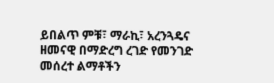ይበልጥ ምቹ፣ ማራኪ፣ አረንጓዴና ዘመናዊ በማድረግ ረገድ የመንገድ መሰረተ ልማቶችን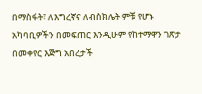በማስፋት፣ ለእግረኛና ለብስክሌት ምቹ የሆኑ አካባቢዎችን በመፍጠር እንዲሁም የከተማዋን ገጽታ በመቀየር እጅግ አበረታች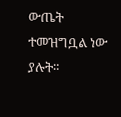ውጤት ተመዝግቧል ነው ያሉት።